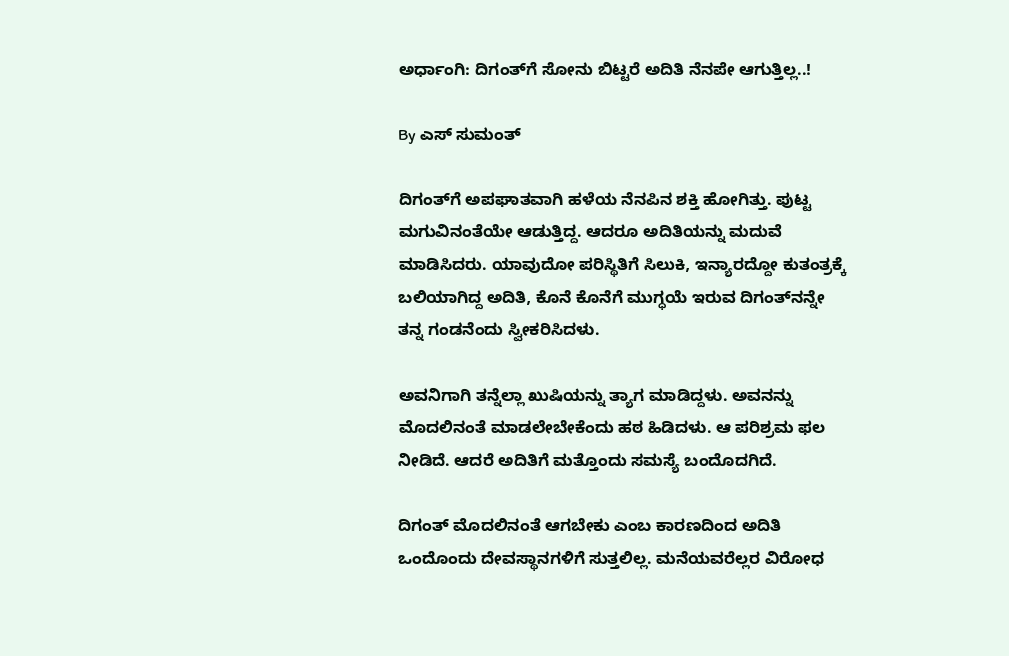ಅರ್ಧಾಂಗಿ: ದಿಗಂತ್‌ಗೆ ಸೋನು ಬಿಟ್ಟರೆ ಅದಿತಿ ನೆನಪೇ ಆಗುತ್ತಿಲ್ಲ..!

By ಎಸ್ ಸುಮಂತ್

ದಿಗಂತ್‌ಗೆ ಅಪಘಾತವಾಗಿ ಹಳೆಯ ನೆನಪಿನ ಶಕ್ತಿ ಹೋಗಿತ್ತು. ಪುಟ್ಟ ಮಗುವಿನಂತೆಯೇ ಆಡುತ್ತಿದ್ದ. ಆದರೂ ಅದಿತಿಯನ್ನು ಮದುವೆ ಮಾಡಿಸಿದರು. ಯಾವುದೋ ಪರಿಸ್ಥಿತಿಗೆ ಸಿಲುಕಿ, ಇನ್ಯಾರದ್ದೋ ಕುತಂತ್ರಕ್ಕೆ ಬಲಿಯಾಗಿದ್ದ ಅದಿತಿ, ಕೊನೆ ಕೊನೆಗೆ ಮುಗ್ಧಯೆ ಇರುವ ದಿಗಂತ್‌ನನ್ನೇ ತನ್ನ ಗಂಡನೆಂದು ಸ್ವೀಕರಿಸಿದಳು.

ಅವನಿಗಾಗಿ ತನ್ನೆಲ್ಲಾ ಖುಷಿಯನ್ನು ತ್ಯಾಗ ಮಾಡಿದ್ದಳು. ಅವನನ್ನು ಮೊದಲಿನಂತೆ ಮಾಡಲೇಬೇಕೆಂದು ಹಠ ಹಿಡಿದಳು. ಆ ಪರಿಶ್ರಮ ಫಲ ನೀಡಿದೆ. ಆದರೆ ಅದಿತಿಗೆ ಮತ್ತೊಂದು ಸಮಸ್ಯೆ ಬಂದೊದಗಿದೆ.

ದಿಗಂತ್ ಮೊದಲಿನಂತೆ ಆಗಬೇಕು ಎಂಬ ಕಾರಣದಿಂದ ಅದಿತಿ ಒಂದೊಂದು ದೇವಸ್ಥಾನಗಳಿಗೆ ಸುತ್ತಲಿಲ್ಲ. ಮನೆಯವರೆಲ್ಲರ ವಿರೋಧ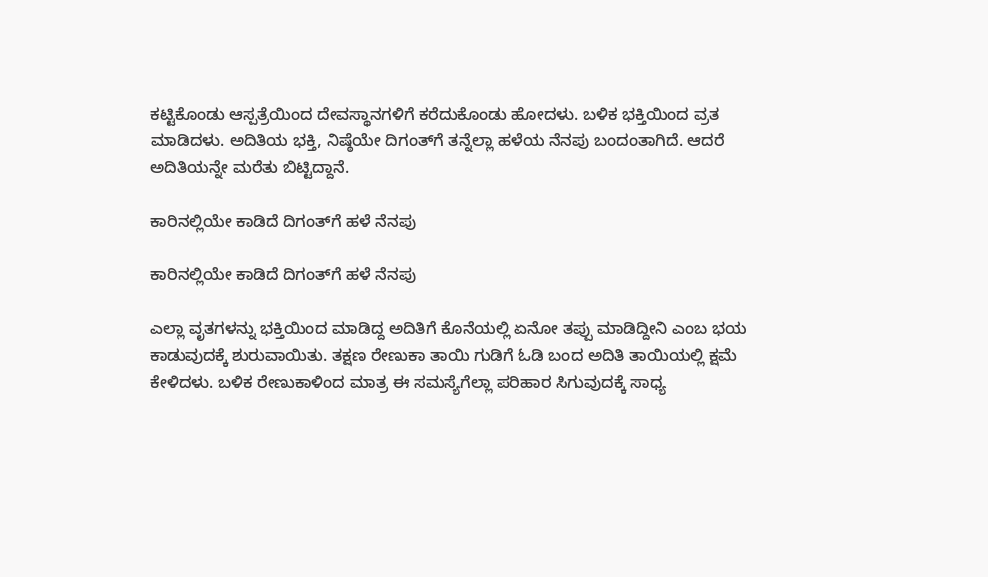ಕಟ್ಟಿಕೊಂಡು ಆಸ್ಪತ್ರೆಯಿಂದ ದೇವಸ್ಥಾನಗಳಿಗೆ ಕರೆದುಕೊಂಡು ಹೋದಳು. ಬಳಿಕ ಭಕ್ತಿಯಿಂದ ವ್ರತ ಮಾಡಿದಳು. ಅದಿತಿಯ ಭಕ್ತಿ, ನಿಷ್ಠೆಯೇ ದಿಗಂತ್‌ಗೆ ತನ್ನೆಲ್ಲಾ ಹಳೆಯ ನೆನಪು ಬಂದಂತಾಗಿದೆ. ಆದರೆ ಅದಿತಿಯನ್ನೇ ಮರೆತು ಬಿಟ್ಟಿದ್ದಾನೆ.

ಕಾರಿನಲ್ಲಿಯೇ ಕಾಡಿದೆ ದಿಗಂತ್‌ಗೆ ಹಳೆ ನೆನಪು

ಕಾರಿನಲ್ಲಿಯೇ ಕಾಡಿದೆ ದಿಗಂತ್‌ಗೆ ಹಳೆ ನೆನಪು

ಎಲ್ಲಾ ವೃತಗಳನ್ನು ಭಕ್ತಿಯಿಂದ ಮಾಡಿದ್ದ ಅದಿತಿಗೆ ಕೊನೆಯಲ್ಲಿ ಏನೋ ತಪ್ಪು ಮಾಡಿದ್ದೀನಿ ಎಂಬ ಭಯ ಕಾಡುವುದಕ್ಕೆ ಶುರುವಾಯಿತು. ತಕ್ಷಣ ರೇಣುಕಾ ತಾಯಿ ಗುಡಿಗೆ ಓಡಿ ಬಂದ ಅದಿತಿ ತಾಯಿಯಲ್ಲಿ ಕ್ಷಮೆ ಕೇಳಿದಳು. ಬಳಿಕ ರೇಣುಕಾಳಿಂದ ಮಾತ್ರ ಈ ಸಮಸ್ಯೆಗೆಲ್ಲಾ ಪರಿಹಾರ ಸಿಗುವುದಕ್ಕೆ ಸಾಧ್ಯ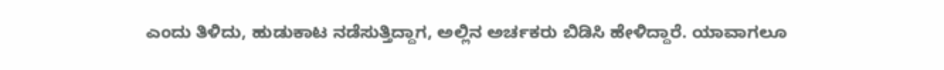ಎಂದು ತಿಳಿದು, ಹುಡುಕಾಟ ನಡೆಸುತ್ತಿದ್ದಾಗ, ಅಲ್ಲಿನ ಅರ್ಚಕರು ಬಿಡಿಸಿ ಹೇಳಿದ್ದಾರೆ. ಯಾವಾಗಲೂ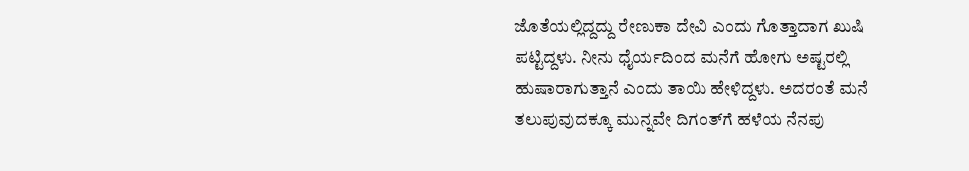ಜೊತೆಯಲ್ಲಿದ್ದದ್ದು ರೇಣುಕಾ ದೇವಿ ಎಂದು ಗೊತ್ತಾದಾಗ ಖುಷಿ ಪಟ್ಟಿದ್ದಳು. ನೀನು ಧೈರ್ಯದಿಂದ ಮನೆಗೆ ಹೋಗು ಅಷ್ಟರಲ್ಲಿ ಹುಷಾರಾಗುತ್ತಾನೆ ಎಂದು ತಾಯಿ ಹೇಳಿದ್ದಳು. ಅದರಂತೆ ಮನೆ ತಲುಪುವುದಕ್ಕೂ ಮುನ್ನವೇ ದಿಗಂತ್‌ಗೆ ಹಳೆಯ ನೆನಪು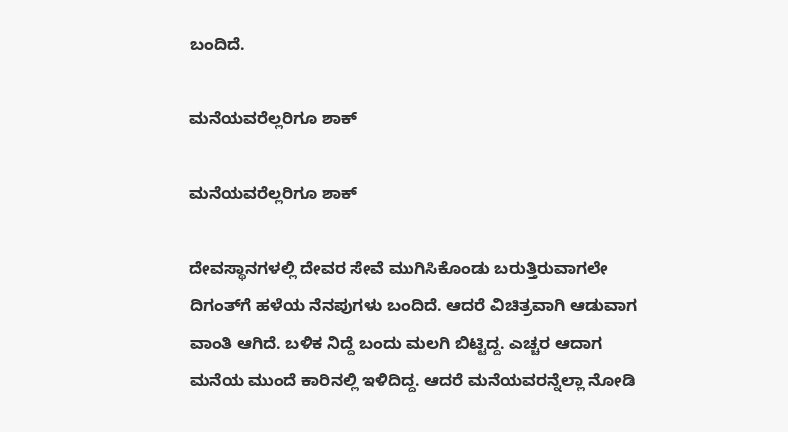ಬಂದಿದೆ.

ಮನೆಯವರೆಲ್ಲರಿಗೂ ಶಾಕ್

ಮನೆಯವರೆಲ್ಲರಿಗೂ ಶಾಕ್

ದೇವಸ್ಥಾನಗಳಲ್ಲಿ ದೇವರ ಸೇವೆ ಮುಗಿಸಿಕೊಂಡು ಬರುತ್ತಿರುವಾಗಲೇ ದಿಗಂತ್‌ಗೆ ಹಳೆಯ ನೆನಪುಗಳು ಬಂದಿದೆ. ಆದರೆ ವಿಚಿತ್ರವಾಗಿ ಆಡುವಾಗ ವಾಂತಿ ಆಗಿದೆ. ಬಳಿಕ ನಿದ್ದೆ ಬಂದು ಮಲಗಿ ಬಿಟ್ಟಿದ್ದ. ಎಚ್ಚರ ಆದಾಗ ಮನೆಯ ಮುಂದೆ ಕಾರಿನಲ್ಲಿ ಇಳಿದಿದ್ದ. ಆದರೆ ಮನೆಯವರನ್ನೆಲ್ಲಾ ನೋಡಿ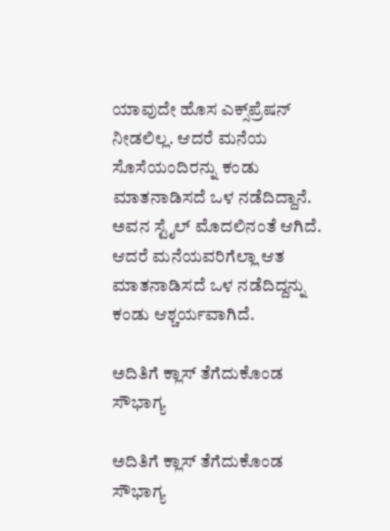ಯಾವುದೇ ಹೊಸ ಎಕ್ಸ್‌ಪ್ರೆಷನ್ ನೀಡಲಿಲ್ಲ. ಆದರೆ ಮನೆಯ ಸೊಸೆಯಂದಿರನ್ನು ಕಂಡು ಮಾತನಾಡಿಸದೆ ಒಳ ನಡೆದಿದ್ದಾನೆ. ಅವನ ಸ್ಟೈಲ್ ಮೊದಲಿನಂತೆ ಆಗಿದೆ. ಆದರೆ ಮನೆಯವರಿಗೆಲ್ಲಾ ಆತ ಮಾತನಾಡಿಸದೆ ಒಳ ನಡೆದಿದ್ದನ್ನು ಕಂಡು ಆಶ್ಚರ್ಯವಾಗಿದೆ.

ಅದಿತಿಗೆ ಕ್ಲಾಸ್ ತೆಗೆದುಕೊಂಡ ಸೌಭಾಗ್ಯ

ಅದಿತಿಗೆ ಕ್ಲಾಸ್ ತೆಗೆದುಕೊಂಡ ಸೌಭಾಗ್ಯ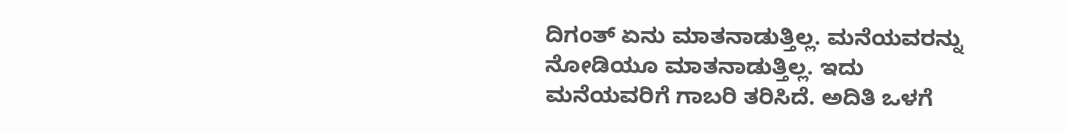ದಿಗಂತ್ ಏನು ಮಾತನಾಡುತ್ತಿಲ್ಲ. ಮನೆಯವರನ್ನು ನೋಡಿಯೂ ಮಾತನಾಡುತ್ತಿಲ್ಲ. ಇದು ಮನೆಯವರಿಗೆ ಗಾಬರಿ ತರಿಸಿದೆ. ಅದಿತಿ ಒಳಗೆ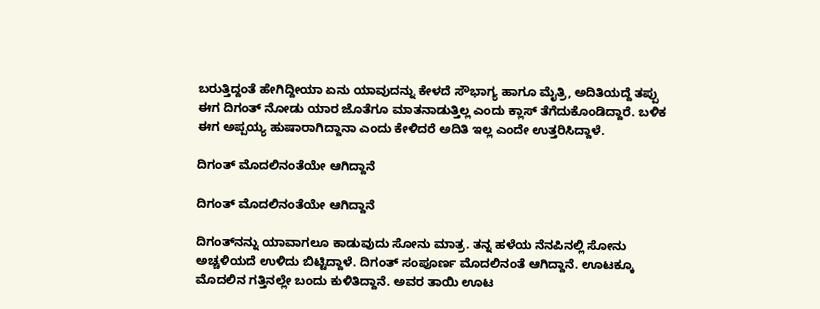ಬರುತ್ತಿದ್ದಂತೆ ಹೇಗಿದ್ದೀಯಾ ಏನು ಯಾವುದನ್ನು ಕೇಳದೆ ಸೌಭಾಗ್ಯ ಹಾಗೂ ಮೈತ್ರಿ, ಅದಿತಿಯದ್ದೆ ತಪ್ಪು ಈಗ ದಿಗಂತ್ ನೋಡು ಯಾರ ಜೊತೆಗೂ ಮಾತನಾಡುತ್ತಿಲ್ಲ ಎಂದು ಕ್ಲಾಸ್ ತೆಗೆದುಕೊಂಡಿದ್ದಾರೆ. ಬಳಿಕ ಈಗ ಅಪ್ಪಯ್ಯ ಹುಷಾರಾಗಿದ್ದಾನಾ ಎಂದು ಕೇಳಿದರೆ ಅದಿತಿ ಇಲ್ಲ ಎಂದೇ ಉತ್ತರಿಸಿದ್ದಾಳೆ.

ದಿಗಂತ್ ಮೊದಲಿನಂತೆಯೇ ಆಗಿದ್ದಾನೆ

ದಿಗಂತ್ ಮೊದಲಿನಂತೆಯೇ ಆಗಿದ್ದಾನೆ

ದಿಗಂತ್‌ನನ್ನು ಯಾವಾಗಲೂ ಕಾಡುವುದು ಸೋನು ಮಾತ್ರ. ತನ್ನ ಹಳೆಯ ನೆನಪಿನಲ್ಲಿ ಸೋನು ಅಚ್ಚಳಿಯದೆ ಉಳಿದು ಬಿಟ್ಟಿದ್ದಾಳೆ. ದಿಗಂತ್ ಸಂಪೂರ್ಣ ಮೊದಲಿನಂತೆ ಆಗಿದ್ದಾನೆ. ಊಟಕ್ಕೂ ಮೊದಲಿನ ಗತ್ತಿನಲ್ಲೇ ಬಂದು ಕುಳಿತಿದ್ದಾನೆ. ಅವರ ತಾಯಿ ಊಟ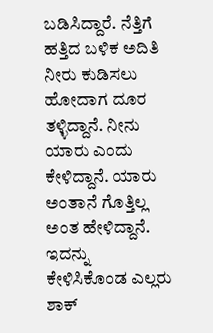ಬಡಿಸಿದ್ದಾರೆ. ನೆತ್ತಿಗೆ ಹತ್ತಿದ ಬಳಿಕ ಅದಿತಿ ನೀರು ಕುಡಿಸಲು ಹೋದಾಗ ದೂರ ತಳ್ಳಿದ್ದಾನೆ. ನೀನು ಯಾರು ಎಂದು ಕೇಳಿದ್ದಾನೆ. ಯಾರು ಅಂತಾನೆ ಗೊತ್ತಿಲ್ಲ ಅಂತ ಹೇಳಿದ್ದಾನೆ. ಇದನ್ನು ಕೇಳಿಸಿಕೊಂಡ ಎಲ್ಲರು ಶಾಕ್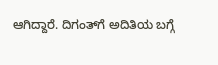ಆಗಿದ್ದಾರೆ. ದಿಗಂತ್‌ಗೆ ಅದಿತಿಯ ಬಗ್ಗೆ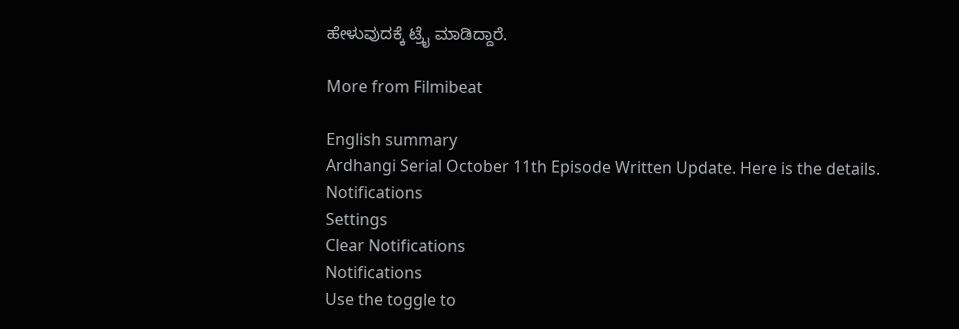ಹೇಳುವುದಕ್ಕೆ ಟ್ರೈ ಮಾಡಿದ್ದಾರೆ.

More from Filmibeat

English summary
Ardhangi Serial October 11th Episode Written Update. Here is the details.
Notifications
Settings
Clear Notifications
Notifications
Use the toggle to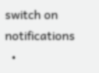switch on notifications
  •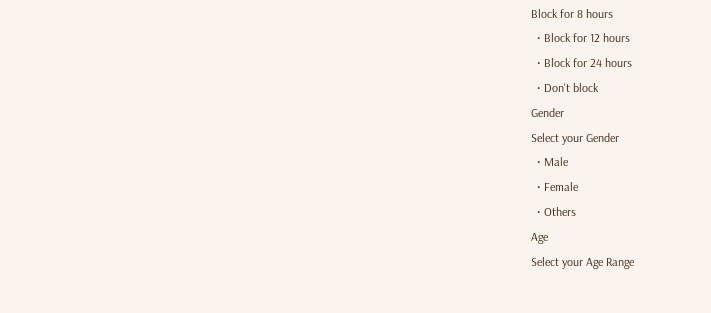Block for 8 hours
  • Block for 12 hours
  • Block for 24 hours
  • Don't block
Gender
Select your Gender
  • Male
  • Female
  • Others
Age
Select your Age Range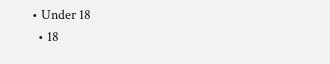• Under 18
  • 18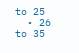to 25
  • 26 to 35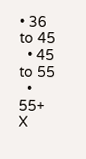• 36 to 45
  • 45 to 55
  • 55+
X